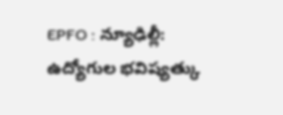EPFO : న్యూఢిల్లీ: ఉద్యోగుల భవిష్యత్కు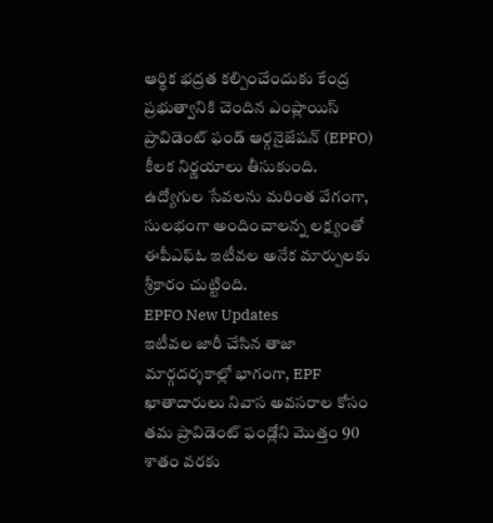ఆర్థిక భద్రత కల్పించేందుకు కేంద్ర ప్రభుత్వానికి చెందిన ఎంప్లాయిస్ ప్రావిడెంట్ ఫండ్ ఆర్గనైజేషన్ (EPFO) కీలక నిర్ణయాలు తీసుకుంది. ఉద్యోగుల సేవలను మరింత వేగంగా, సులభంగా అందించాలన్న లక్ష్యంతో ఈపీఎఫ్ఓ ఇటీవల అనేక మార్పులకు శ్రీకారం చుట్టింది.
EPFO New Updates
ఇటీవల జారీ చేసిన తాజా మార్గదర్శకాల్లో భాగంగా, EPF ఖాతాదారులు నివాస అవసరాల కోసం తమ ప్రావిడెంట్ ఫండ్లోని మొత్తం 90 శాతం వరకు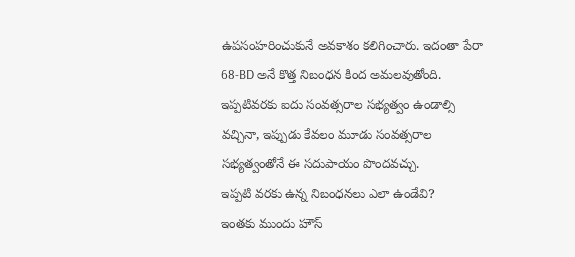ఉపసంహరించుకునే అవకాశం కలిగించారు. ఇదంతా పేరా 68-BD అనే కొత్త నిబంధన కింద అమలవుతోంది. ఇప్పటివరకు ఐదు సంవత్సరాల సభ్యత్వం ఉండాల్సి వచ్చినా, ఇప్పుడు కేవలం మూడు సంవత్సరాల సభ్యత్వంతోనే ఈ సదుపాయం పొందవచ్చు.
ఇప్పటి వరకు ఉన్న నిబంధనలు ఎలా ఉండేవి?
ఇంతకు ముందు హౌస్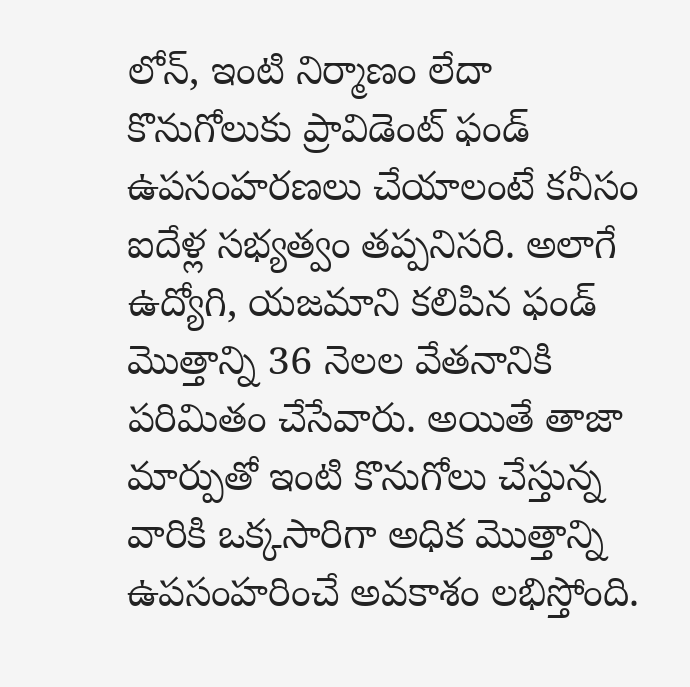లోన్, ఇంటి నిర్మాణం లేదా కొనుగోలుకు ప్రావిడెంట్ ఫండ్ ఉపసంహరణలు చేయాలంటే కనీసం ఐదేళ్ల సభ్యత్వం తప్పనిసరి. అలాగే ఉద్యోగి, యజమాని కలిపిన ఫండ్ మొత్తాన్ని 36 నెలల వేతనానికి పరిమితం చేసేవారు. అయితే తాజా మార్పుతో ఇంటి కొనుగోలు చేస్తున్న వారికి ఒక్కసారిగా అధిక మొత్తాన్ని ఉపసంహరించే అవకాశం లభిస్తోంది.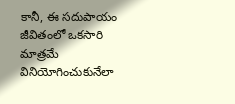కానీ, ఈ సదుపాయం జీవితంలో ఒకసారి మాత్రమే వినియోగించుకునేలా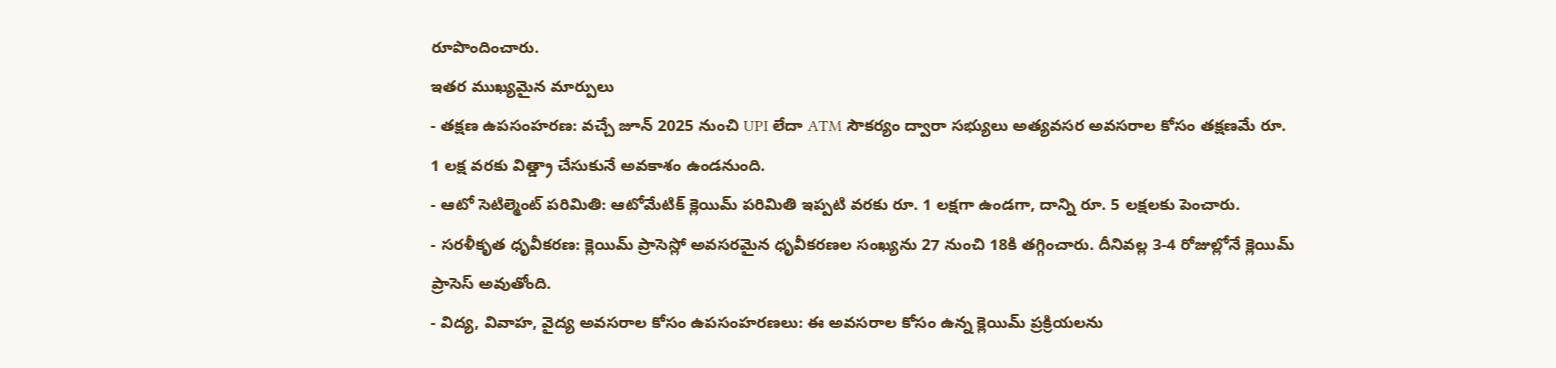రూపొందించారు.
ఇతర ముఖ్యమైన మార్పులు
- తక్షణ ఉపసంహరణ: వచ్చే జూన్ 2025 నుంచి UPI లేదా ATM సౌకర్యం ద్వారా సభ్యులు అత్యవసర అవసరాల కోసం తక్షణమే రూ. 1 లక్ష వరకు విత్డ్రా చేసుకునే అవకాశం ఉండనుంది.
- ఆటో సెటిల్మెంట్ పరిమితి: ఆటోమేటిక్ క్లెయిమ్ పరిమితి ఇప్పటి వరకు రూ. 1 లక్షగా ఉండగా, దాన్ని రూ. 5 లక్షలకు పెంచారు.
- సరళీకృత ధృవీకరణ: క్లెయిమ్ ప్రాసెస్లో అవసరమైన ధృవీకరణల సంఖ్యను 27 నుంచి 18కి తగ్గించారు. దీనివల్ల 3-4 రోజుల్లోనే క్లెయిమ్ ప్రాసెస్ అవుతోంది.
- విద్య, వివాహ, వైద్య అవసరాల కోసం ఉపసంహరణలు: ఈ అవసరాల కోసం ఉన్న క్లెయిమ్ ప్రక్రియలను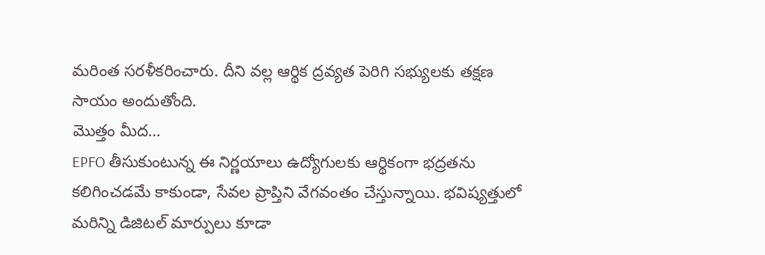మరింత సరళీకరించారు. దీని వల్ల ఆర్థిక ద్రవ్యత పెరిగి సభ్యులకు తక్షణ సాయం అందుతోంది.
మొత్తం మీద…
EPFO తీసుకుంటున్న ఈ నిర్ణయాలు ఉద్యోగులకు ఆర్థికంగా భద్రతను కలిగించడమే కాకుండా, సేవల ప్రాప్తిని వేగవంతం చేస్తున్నాయి. భవిష్యత్తులో మరిన్ని డిజిటల్ మార్పులు కూడా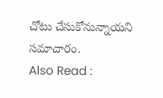చోటు చేసుకోనున్నాయని సమాచారం.
Also Read :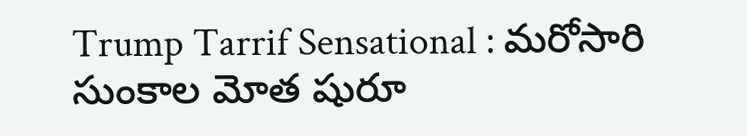Trump Tarrif Sensational : మరోసారి సుంకాల మోత షురూ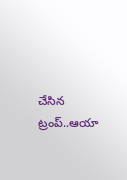చేసిన ట్రంప్..ఆయా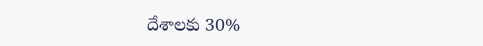దేశాలకు 30%